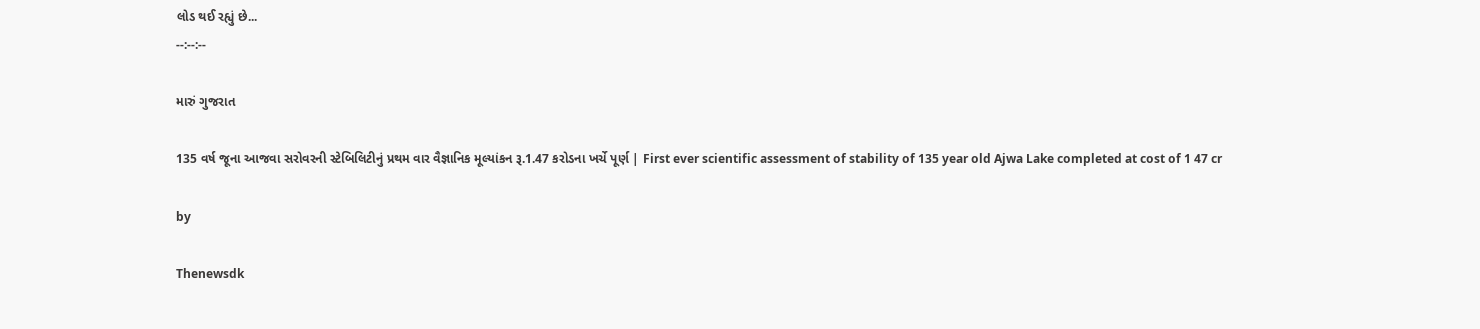લોડ થઈ રહ્યું છે...
--:--:--

મારું ગુજરાત

135 વર્ષ જૂના આજવા સરોવરની સ્ટેબિલિટીનું પ્રથમ વાર વૈજ્ઞાનિક મૂલ્યાંકન રૂ.1.47 કરોડના ખર્ચે પૂર્ણ | First ever scientific assessment of stability of 135 year old Ajwa Lake completed at cost of 1 47 cr

by

Thenewsdk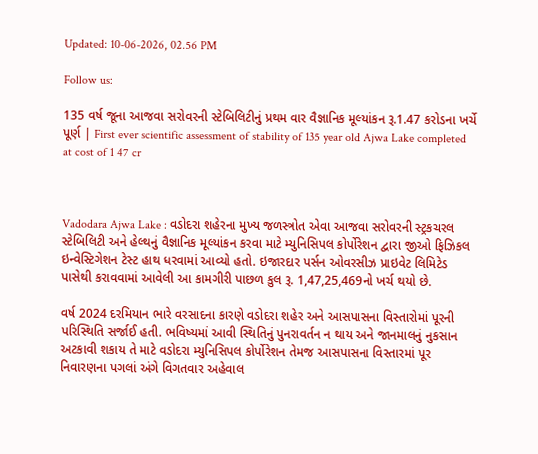Updated: 10-06-2026, 02.56 PM

Follow us:

135 વર્ષ જૂના આજવા સરોવરની સ્ટેબિલિટીનું પ્રથમ વાર વૈજ્ઞાનિક મૂલ્યાંકન રૂ.1.47 કરોડના ખર્ચે પૂર્ણ | First ever scientific assessment of stability of 135 year old Ajwa Lake completed at cost of 1 47 cr



Vadodara Ajwa Lake : વડોદરા શહેરના મુખ્ય જળસ્ત્રોત એવા આજવા સરોવરની સ્ટ્રકચરલ સ્ટેબિલિટી અને હેલ્થનું વૈજ્ઞાનિક મૂલ્યાંકન કરવા માટે મ્યુનિસિપલ કોર્પોરેશન દ્વારા જીઓ ફિઝિકલ ઇન્વેસ્ટિગેશન ટેસ્ટ હાથ ધરવામાં આવ્યો હતો. ઇજારદાર પર્સન ઓવરસીઝ પ્રાઇવેટ લિમિટેડ પાસેથી કરાવવામાં આવેલી આ કામગીરી પાછળ કુલ રૂ. 1,47,25,469નો ખર્ચ થયો છે.

વર્ષ 2024 દરમિયાન ભારે વરસાદના કારણે વડોદરા શહેર અને આસપાસના વિસ્તારોમાં પૂરની પરિસ્થિતિ સર્જાઈ હતી. ભવિષ્યમાં આવી સ્થિતિનું પુનરાવર્તન ન થાય અને જાનમાલનું નુકસાન અટકાવી શકાય તે માટે વડોદરા મ્યુનિસિપલ કોર્પોરેશન તેમજ આસપાસના વિસ્તારમાં પૂર નિવારણના પગલાં અંગે વિગતવાર અહેવાલ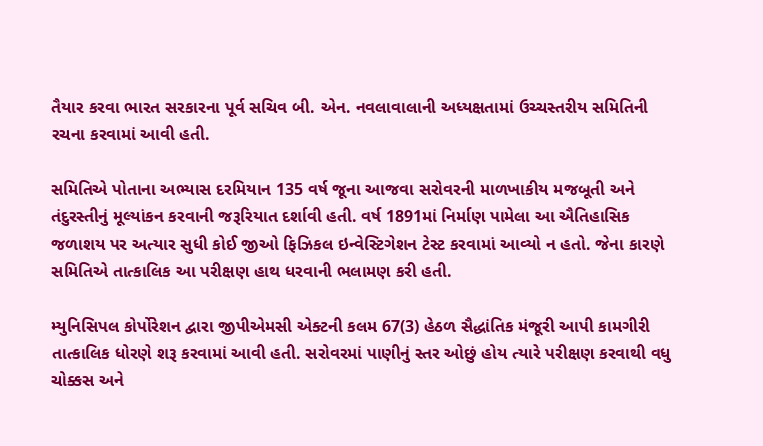તૈયાર કરવા ભારત સરકારના પૂર્વ સચિવ બી. એન. નવલાવાલાની અધ્યક્ષતામાં ઉચ્ચસ્તરીય સમિતિની રચના કરવામાં આવી હતી.

સમિતિએ પોતાના અભ્યાસ દરમિયાન 135 વર્ષ જૂના આજવા સરોવરની માળખાકીય મજબૂતી અને તંદુરસ્તીનું મૂલ્યાંકન કરવાની જરૂરિયાત દર્શાવી હતી. વર્ષ 1891માં નિર્માણ પામેલા આ ઐતિહાસિક જળાશય પર અત્યાર સુધી કોઈ જીઓ ફિઝિકલ ઇન્વેસ્ટિગેશન ટેસ્ટ કરવામાં આવ્યો ન હતો. જેના કારણે સમિતિએ તાત્કાલિક આ પરીક્ષણ હાથ ધરવાની ભલામણ કરી હતી.

મ્યુનિસિપલ કોર્પોરેશન દ્વારા જીપીએમસી એક્ટની કલમ 67(3) હેઠળ સૈદ્ધાંતિક મંજૂરી આપી કામગીરી તાત્કાલિક ધોરણે શરૂ કરવામાં આવી હતી. સરોવરમાં પાણીનું સ્તર ઓછું હોય ત્યારે પરીક્ષણ કરવાથી વધુ ચોક્કસ અને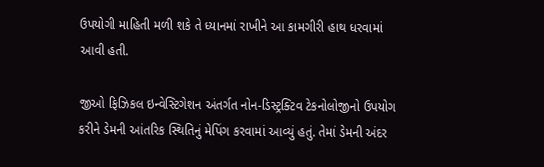ઉપયોગી માહિતી મળી શકે તે ધ્યાનમાં રાખીને આ કામગીરી હાથ ધરવામાં આવી હતી.

જીઓ ફિઝિકલ ઇન્વેસ્ટિગેશન અંતર્ગત નોન-ડિસ્ટ્રક્ટિવ ટેકનોલોજીનો ઉપયોગ કરીને ડેમની આંતરિક સ્થિતિનું મેપિંગ કરવામાં આવ્યું હતું. તેમાં ડેમની અંદર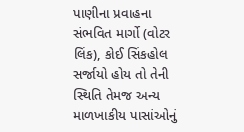પાણીના પ્રવાહના સંભવિત માર્ગો (વોટર લિંક), કોઈ સિંકહોલ સર્જાયો હોય તો તેની સ્થિતિ તેમજ અન્ય માળખાકીય પાસાંઓનું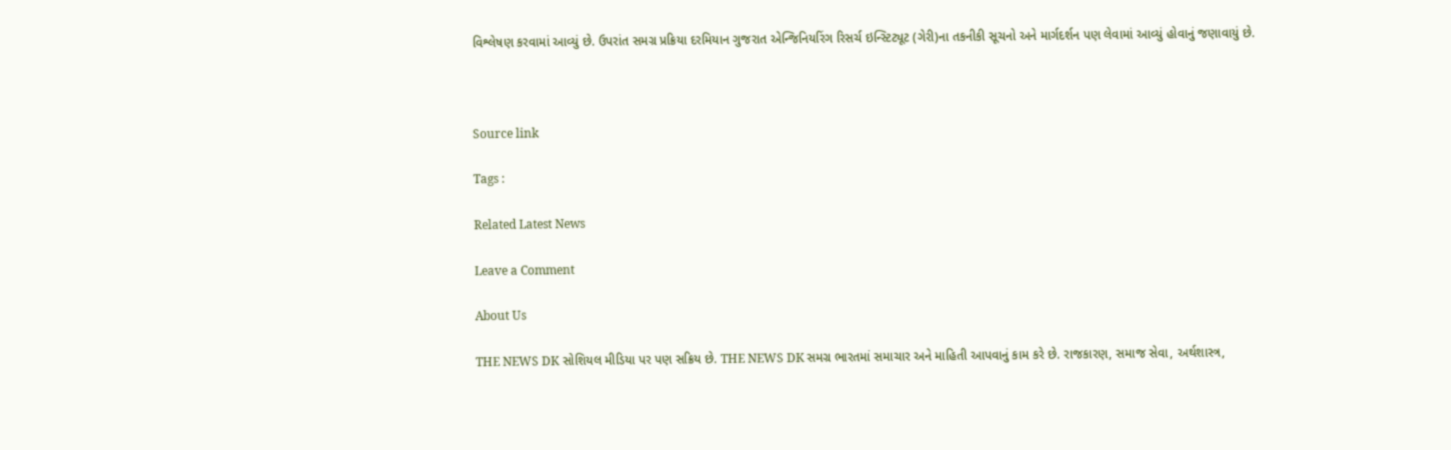વિશ્લેષણ કરવામાં આવ્યું છે. ઉપરાંત સમગ્ર પ્રક્રિયા દરમિયાન ગુજરાત એન્જિનિયરિંગ રિસર્ચ ઇન્સ્ટિટ્યૂટ (ગેરી)ના તકનીકી સૂચનો અને માર્ગદર્શન પણ લેવામાં આવ્યું હોવાનું જણાવાયું છે.



Source link

Tags :

Related Latest News

Leave a Comment

About Us

THE NEWS DK સોશિયલ મીડિયા પર પણ સક્રિય છે. THE NEWS DK સમગ્ર ભારતમાં સમાચાર અને માહિતી આપવાનું કામ કરે છે. રાજકારણ, સમાજ સેવા, અર્થશાસ્ત્ર,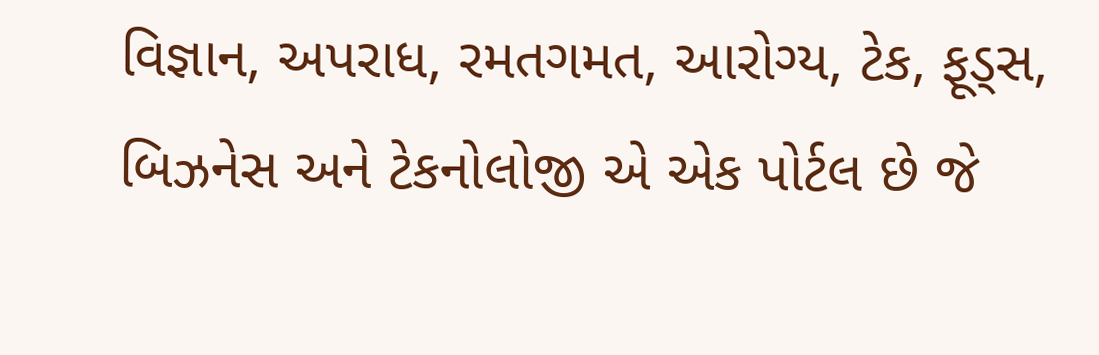વિજ્ઞાન, અપરાધ, રમતગમત, આરોગ્ય, ટેક, ફૂડ્સ, બિઝનેસ અને ટેકનોલોજી એ એક પોર્ટલ છે જે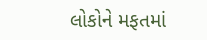લોકોને મફતમાં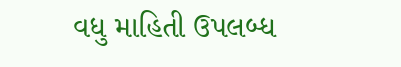વધુ માહિતી ઉપલબ્ધ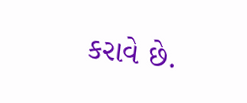કરાવે છે.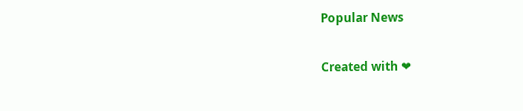Popular News

Created with ❤